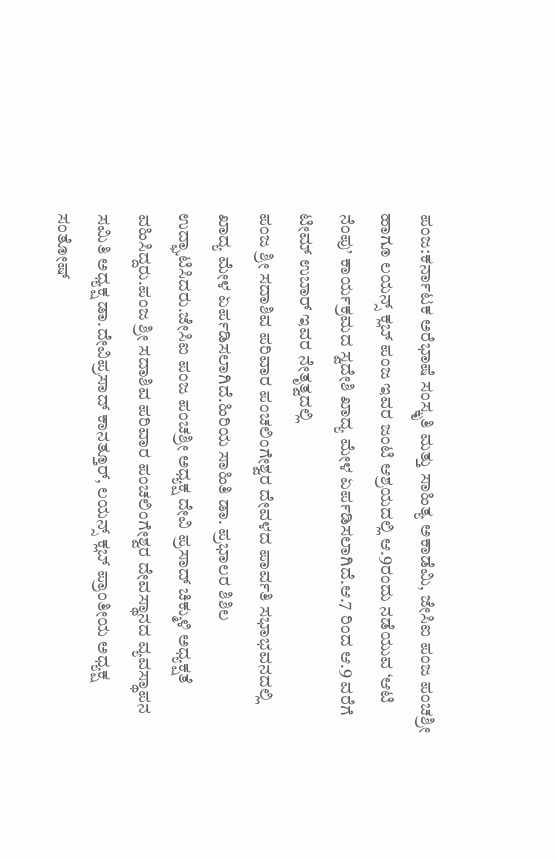ಪಂಜ:ಕರ್ನಾಟಕ ಅರೆಭಾಷೆ ಸಂಸ್ಕೃತಿ ಮತ್ತು ಸಾಹಿತ್ಯ ಅಕಾಡೆಮಿ, ಜೇಸಿಐ ಪಂಜ ಪಂಚಶ್ರೀ ಹಾಗೂ ಲಯನ್ಸ್ ಕ್ಲಬ್ ಪಂಜ ಇವರ ಜಂಟಿ ಆಶ್ರಯದಲ್ಲಿ ಆ.9ರಂದು ನಡೆಯುವ ‘ಆಟಿ ನೆಂಪು’ ಕಾರ್ಯಕ್ರಮದ ಸ್ವದೇಶಿ ಖಾದ್ಯ ಮೇಳ ಏರ್ಪಡಿಸಲಾಗಿದೆ.ಆ.7 ರಿಂದ ಆ.9 ವರೆಗೆ ಟೀಮ್ ಉಬಾರ್ ಇವರ ನೇತೃತ್ವದಲ್ಲಿ
ಪಂಜ ಶ್ರೀ ಸದಾಶಿವ ಪರಿವಾರ ಪಂಚಲಿಂಗೇಶ್ವರ ದೇವಳದ ಪಾರ್ವತಿ ಸಭಾಭವನದಲ್ಲಿ ಖಾದ್ಯ ಮೇಳ ಏರ್ಪಡಿಸಲಾಗಿದೆ.ಹಿರಿಯ ಸಾಹಿತಿ ಡಾ. ಪ್ರಭಾಲರ ಶಿಶಿಲ ಉದ್ಘಾಟಿಸಿದರು.ಜೇಸಿಐ ಪಂಜ ಪಂಚಶ್ರೀ ಅಧ್ಯಕ್ಷ ದೇವಿ ಪ್ರಸಾದ್ ಚಿಕ್ಮುಳಿ ಅಧ್ಯಕ್ಷತೆ ವಹಿಸಿದ್ದರು.ಪಂಜ ಶ್ರೀ ಸದಾಶಿವ ಪರಿವಾರ ಪಂಚಲಿಂಗೇಶ್ವರ ದೇವಸ್ಥಾನದ ವ್ಯವಸ್ಥಾಪನ ಸಮಿತಿ ಅಧ್ಯಕ್ಷ ಡಾ.ದೇವಿಪ್ರಸಾದ್ ಕಾನತ್ತೂರ್, ಲಯನ್ಸ್ ಕ್ಲಬ್ ಪ್ರಾಂತೀಯ ಅಧ್ಯಕ್ಷ ಸಂತೋಷ್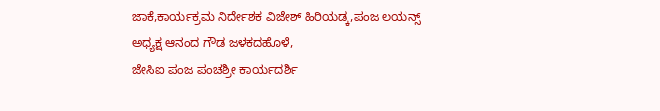ಜಾಕೆ,ಕಾರ್ಯಕ್ರಮ ನಿರ್ದೇಶಕ ವಿಜೇಶ್ ಹಿರಿಯಡ್ಕ,ಪಂಜ ಲಯನ್ಸ್ ಅಧ್ಯಕ್ಷ ಆನಂದ ಗೌಡ ಜಳಕದಹೊಳೆ,
ಜೇಸಿಐ ಪಂಜ ಪಂಚಶ್ರೀ ಕಾರ್ಯದರ್ಶಿ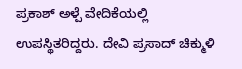ಪ್ರಕಾಶ್ ಅಳ್ಪೆ ವೇದಿಕೆಯಲ್ಲಿ ಉಪಸ್ಥಿತರಿದ್ದರು. ದೇವಿ ಪ್ರಸಾದ್ ಚಿಕ್ಮುಳಿ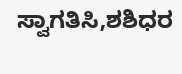ಸ್ವಾಗತಿಸಿ,ಶಶಿಧರ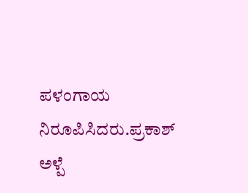ಪಳಂಗಾಯ ನಿರೂಪಿಸಿದರು.ಪ್ರಕಾಶ್ ಅಳ್ಪೆ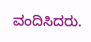ವಂದಿಸಿದರು.